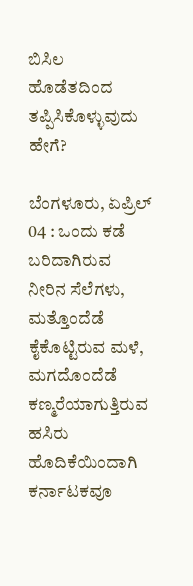ಬಿಸಿಲ ಹೊಡೆತದಿಂದ ತಪ್ಪಿಸಿಕೊಳ್ಳುವುದು ಹೇಗೆ?

ಬೆಂಗಳೂರು, ಏಪ್ರಿಲ್ 04 : ಒಂದು ಕಡೆ ಬರಿದಾಗಿರುವ ನೀರಿನ ಸೆಲೆಗಳು, ಮತ್ತೊಂದೆಡೆ ಕೈಕೊಟ್ಟಿರುವ ಮಳೆ, ಮಗದೊಂದೆಡೆ ಕಣ್ಮರೆಯಾಗುತ್ತಿರುವ ಹಸಿರು ಹೊದಿಕೆಯಿಂದಾಗಿ ಕರ್ನಾಟಕವೂ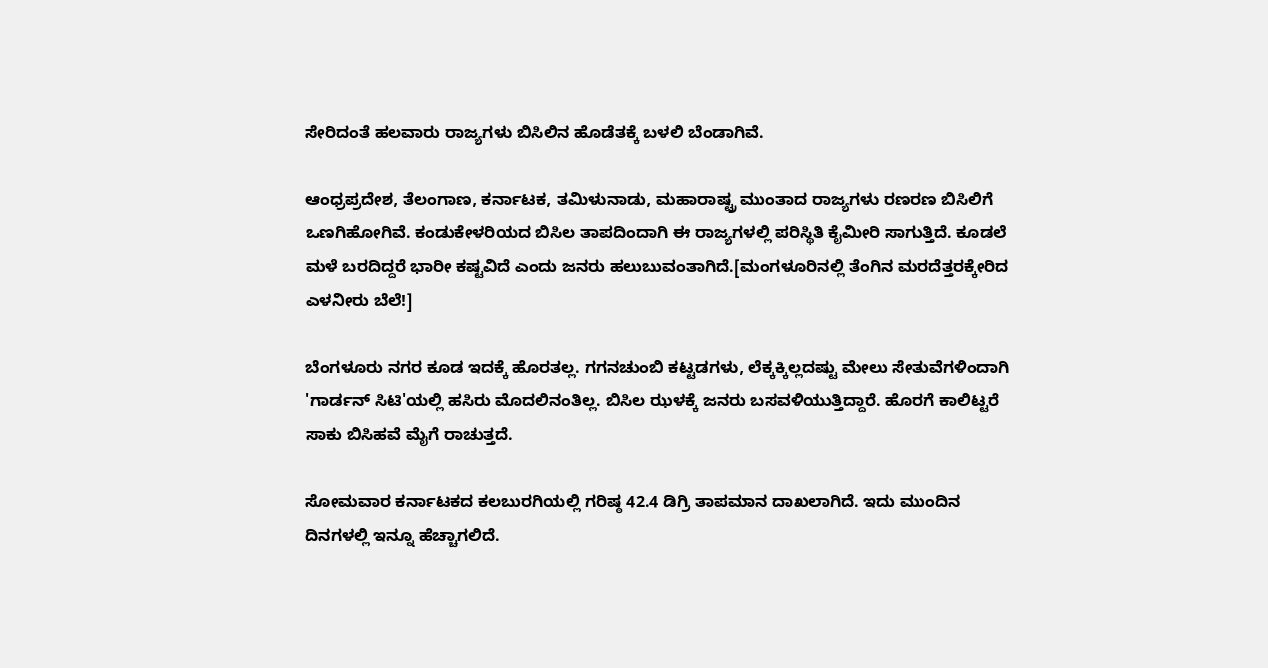ಸೇರಿದಂತೆ ಹಲವಾರು ರಾಜ್ಯಗಳು ಬಿಸಿಲಿನ ಹೊಡೆತಕ್ಕೆ ಬಳಲಿ ಬೆಂಡಾಗಿವೆ.

ಆಂಧ್ರಪ್ರದೇಶ, ತೆಲಂಗಾಣ, ಕರ್ನಾಟಕ, ತಮಿಳುನಾಡು, ಮಹಾರಾಷ್ಟ್ರ ಮುಂತಾದ ರಾಜ್ಯಗಳು ರಣರಣ ಬಿಸಿಲಿಗೆ ಒಣಗಿಹೋಗಿವೆ. ಕಂಡುಕೇಳರಿಯದ ಬಿಸಿಲ ತಾಪದಿಂದಾಗಿ ಈ ರಾಜ್ಯಗಳಲ್ಲಿ ಪರಿಸ್ಥಿತಿ ಕೈಮೀರಿ ಸಾಗುತ್ತಿದೆ. ಕೂಡಲೆ ಮಳೆ ಬರದಿದ್ದರೆ ಭಾರೀ ಕಷ್ಟವಿದೆ ಎಂದು ಜನರು ಹಲುಬುವಂತಾಗಿದೆ.[ಮಂಗಳೂರಿನಲ್ಲಿ ತೆಂಗಿನ ಮರದೆತ್ತರಕ್ಕೇರಿದ ಎಳನೀರು ಬೆಲೆ!]

ಬೆಂಗಳೂರು ನಗರ ಕೂಡ ಇದಕ್ಕೆ ಹೊರತಲ್ಲ. ಗಗನಚುಂಬಿ ಕಟ್ಟಡಗಳು, ಲೆಕ್ಕಕ್ಕಿಲ್ಲದಷ್ಟು ಮೇಲು ಸೇತುವೆಗಳಿಂದಾಗಿ 'ಗಾರ್ಡನ್ ಸಿಟಿ'ಯಲ್ಲಿ ಹಸಿರು ಮೊದಲಿನಂತಿಲ್ಲ. ಬಿಸಿಲ ಝಳಕ್ಕೆ ಜನರು ಬಸವಳಿಯುತ್ತಿದ್ದಾರೆ. ಹೊರಗೆ ಕಾಲಿಟ್ಟರೆ ಸಾಕು ಬಿಸಿಹವೆ ಮೈಗೆ ರಾಚುತ್ತದೆ.

ಸೋಮವಾರ ಕರ್ನಾಟಕದ ಕಲಬುರಗಿಯಲ್ಲಿ ಗರಿಷ್ಠ 42.4 ಡಿಗ್ರಿ ತಾಪಮಾನ ದಾಖಲಾಗಿದೆ. ಇದು ಮುಂದಿನ ದಿನಗಳಲ್ಲಿ ಇನ್ನೂ ಹೆಚ್ಚಾಗಲಿದೆ.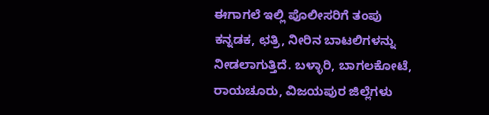ಈಗಾಗಲೆ ಇಲ್ಲಿ ಪೊಲೀಸರಿಗೆ ತಂಪು ಕನ್ನಡಕ, ಛತ್ರಿ, ನೀರಿನ ಬಾಟಲಿಗಳನ್ನು ನೀಡಲಾಗುತ್ತಿದೆ. ಬಳ್ಳಾರಿ, ಬಾಗಲಕೋಟೆ, ರಾಯಚೂರು, ವಿಜಯಪುರ ಜಿಲ್ಲೆಗಳು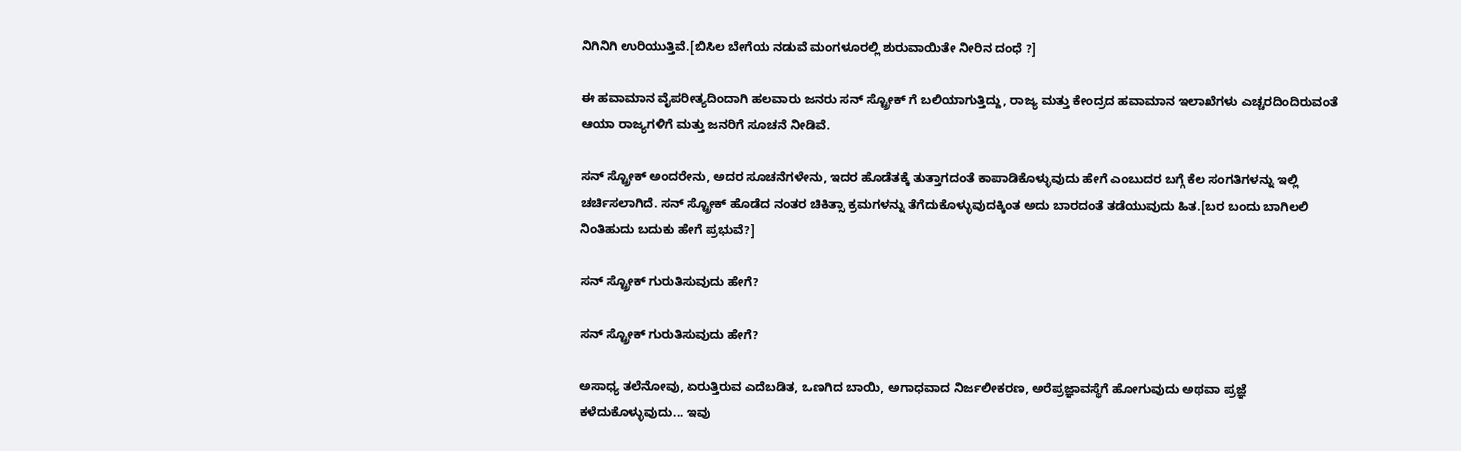ನಿಗಿನಿಗಿ ಉರಿಯುತ್ತಿವೆ.[ಬಿಸಿಲ ಬೇಗೆಯ ನಡುವೆ ಮಂಗಳೂರಲ್ಲಿ ಶುರುವಾಯಿತೇ ನೀರಿನ ದಂಧೆ ?]

ಈ ಹವಾಮಾನ ವೈಪರೀತ್ಯದಿಂದಾಗಿ ಹಲವಾರು ಜನರು ಸನ್ ಸ್ಟ್ರೋಕ್ ಗೆ ಬಲಿಯಾಗುತ್ತಿದ್ದು, ರಾಜ್ಯ ಮತ್ತು ಕೇಂದ್ರದ ಹವಾಮಾನ ಇಲಾಖೆಗಳು ಎಚ್ಚರದಿಂದಿರುವಂತೆ ಆಯಾ ರಾಜ್ಯಗಳಿಗೆ ಮತ್ತು ಜನರಿಗೆ ಸೂಚನೆ ನೀಡಿವೆ.

ಸನ್ ಸ್ಟ್ರೋಕ್ ಅಂದರೇನು, ಅದರ ಸೂಚನೆಗಳೇನು, ಇದರ ಹೊಡೆತಕ್ಕೆ ತುತ್ತಾಗದಂತೆ ಕಾಪಾಡಿಕೊಳ್ಳುವುದು ಹೇಗೆ ಎಂಬುದರ ಬಗ್ಗೆ ಕೆಲ ಸಂಗತಿಗಳನ್ನು ಇಲ್ಲಿ ಚರ್ಚಿಸಲಾಗಿದೆ. ಸನ್ ಸ್ಟ್ರೋಕ್ ಹೊಡೆದ ನಂತರ ಚಿಕಿತ್ಸಾ ಕ್ರಮಗಳನ್ನು ತೆಗೆದುಕೊಳ್ಳುವುದಕ್ಕಿಂತ ಅದು ಬಾರದಂತೆ ತಡೆಯುವುದು ಹಿತ.[ಬರ ಬಂದು ಬಾಗಿಲಲಿ ನಿಂತಿಹುದು ಬದುಕು ಹೇಗೆ ಪ್ರಭುವೆ?]

ಸನ್ ಸ್ಟ್ರೋಕ್ ಗುರುತಿಸುವುದು ಹೇಗೆ?

ಸನ್ ಸ್ಟ್ರೋಕ್ ಗುರುತಿಸುವುದು ಹೇಗೆ?

ಅಸಾಧ್ಯ ತಲೆನೋವು, ಏರುತ್ತಿರುವ ಎದೆಬಡಿತ, ಒಣಗಿದ ಬಾಯಿ, ಅಗಾಧವಾದ ನಿರ್ಜಲೀಕರಣ, ಅರೆಪ್ರಜ್ಞಾವಸ್ಥೆಗೆ ಹೋಗುವುದು ಅಥವಾ ಪ್ರಜ್ಞೆ ಕಳೆದುಕೊಳ್ಳುವುದು... ಇವು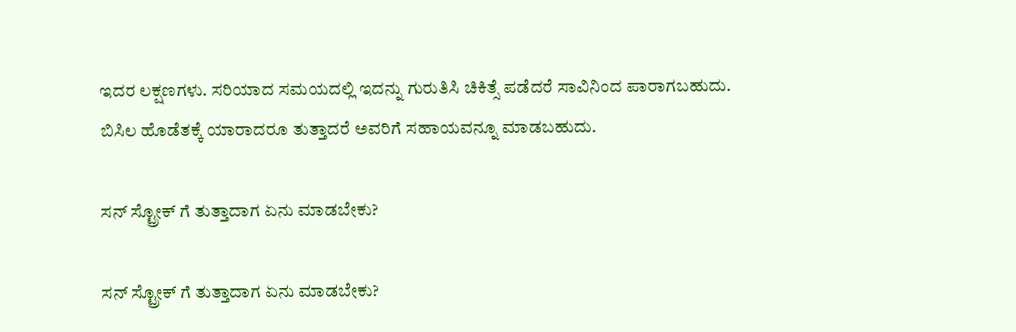ಇದರ ಲಕ್ಷಣಗಳು. ಸರಿಯಾದ ಸಮಯದಲ್ಲಿ ಇದನ್ನು ಗುರುತಿಸಿ ಚಿಕಿತ್ಸೆ ಪಡೆದರೆ ಸಾವಿನಿಂದ ಪಾರಾಗಬಹುದು. ಬಿಸಿಲ ಹೊಡೆತಕ್ಕೆ ಯಾರಾದರೂ ತುತ್ತಾದರೆ ಅವರಿಗೆ ಸಹಾಯವನ್ನೂ ಮಾಡಬಹುದು.

ಸನ್ ಸ್ಟ್ರೋಕ್ ಗೆ ತುತ್ತಾದಾಗ ಏನು ಮಾಡಬೇಕು?

ಸನ್ ಸ್ಟ್ರೋಕ್ ಗೆ ತುತ್ತಾದಾಗ ಏನು ಮಾಡಬೇಕು?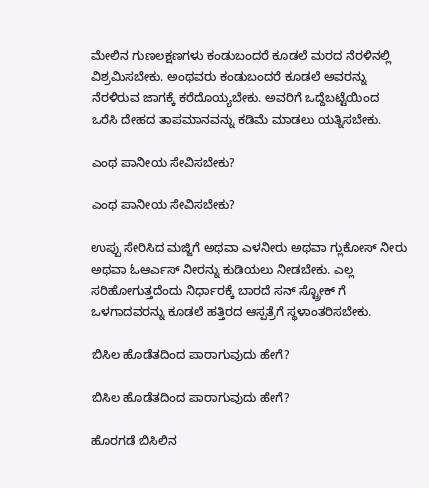ಮೇಲಿನ ಗುಣಲಕ್ಷಣಗಳು ಕಂಡುಬಂದರೆ ಕೂಡಲೆ ಮರದ ನೆರಳಿನಲ್ಲಿ ವಿಶ್ರಮಿಸಬೇಕು. ಅಂಥವರು ಕಂಡುಬಂದರೆ ಕೂಡಲೆ ಅವರನ್ನು ನೆರಳಿರುವ ಜಾಗಕ್ಕೆ ಕರೆದೊಯ್ಯಬೇಕು. ಅವರಿಗೆ ಒದ್ದೆಬಟ್ಟೆಯಿಂದ ಒರೆಸಿ ದೇಹದ ತಾಪಮಾನವನ್ನು ಕಡಿಮೆ ಮಾಡಲು ಯತ್ನಿಸಬೇಕು.

ಎಂಥ ಪಾನೀಯ ಸೇವಿಸಬೇಕು?

ಎಂಥ ಪಾನೀಯ ಸೇವಿಸಬೇಕು?

ಉಪ್ಪು ಸೇರಿಸಿದ ಮಜ್ಜಿಗೆ ಅಥವಾ ಎಳನೀರು ಅಥವಾ ಗ್ಲುಕೋಸ್ ನೀರು ಅಥವಾ ಓಆರ್ಎಸ್ ನೀರನ್ನು ಕುಡಿಯಲು ನೀಡಬೇಕು. ಎಲ್ಲ ಸರಿಹೋಗುತ್ತದೆಂದು ನಿರ್ಧಾರಕ್ಕೆ ಬಾರದೆ ಸನ್ ಸ್ಟ್ರೋಕ್ ಗೆ ಒಳಗಾದವರನ್ನು ಕೂಡಲೆ ಹತ್ತಿರದ ಆಸ್ಪತ್ರೆಗೆ ಸ್ಥಳಾಂತರಿಸಬೇಕು.

ಬಿಸಿಲ ಹೊಡೆತದಿಂದ ಪಾರಾಗುವುದು ಹೇಗೆ?

ಬಿಸಿಲ ಹೊಡೆತದಿಂದ ಪಾರಾಗುವುದು ಹೇಗೆ?

ಹೊರಗಡೆ ಬಿಸಿಲಿನ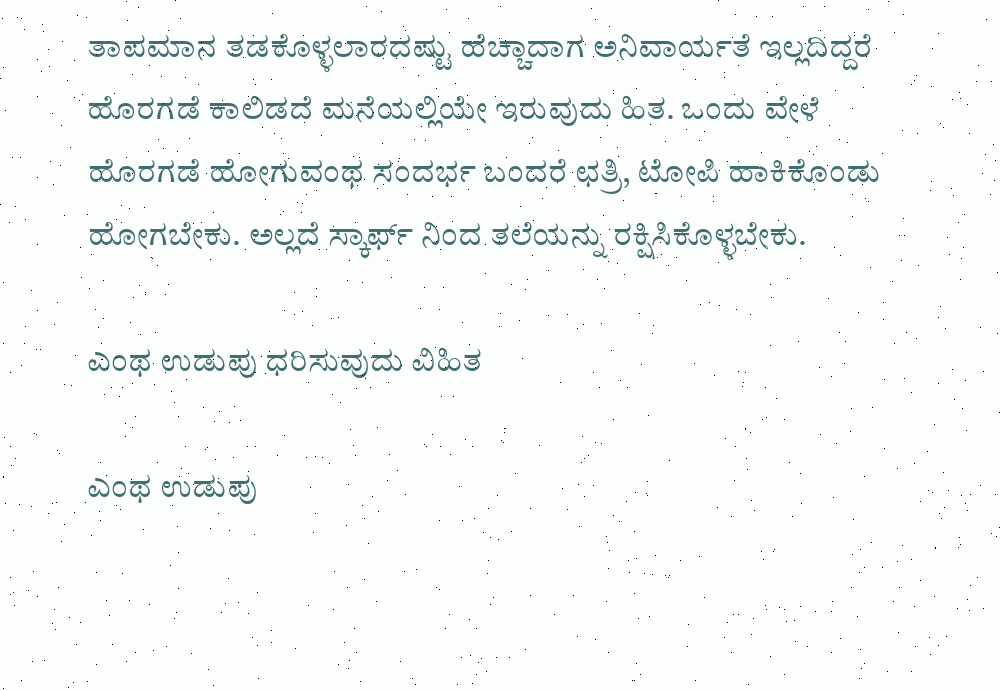ತಾಪಮಾನ ತಡಕೊಳ್ಳಲಾರದಷ್ಟು ಹೆಚ್ಚಾದಾಗ ಅನಿವಾರ್ಯತೆ ಇಲ್ಲದಿದ್ದರೆ ಹೊರಗಡೆ ಕಾಲಿಡದೆ ಮನೆಯಲ್ಲಿಯೇ ಇರುವುದು ಹಿತ. ಒಂದು ವೇಳೆ ಹೊರಗಡೆ ಹೋಗುವಂಥ ಸಂದರ್ಭ ಬಂದರೆ ಛತ್ರಿ, ಟೋಪಿ ಹಾಕಿಕೊಂಡು ಹೋಗಬೇಕು. ಅಲ್ಲದೆ ಸ್ಕಾರ್ಫ್ ನಿಂದ ತಲೆಯನ್ನು ರಕ್ಷಿಸಿಕೊಳ್ಳಬೇಕು.

ಎಂಥ ಉಡುಪು ಧರಿಸುವುದು ವಿಹಿತ

ಎಂಥ ಉಡುಪು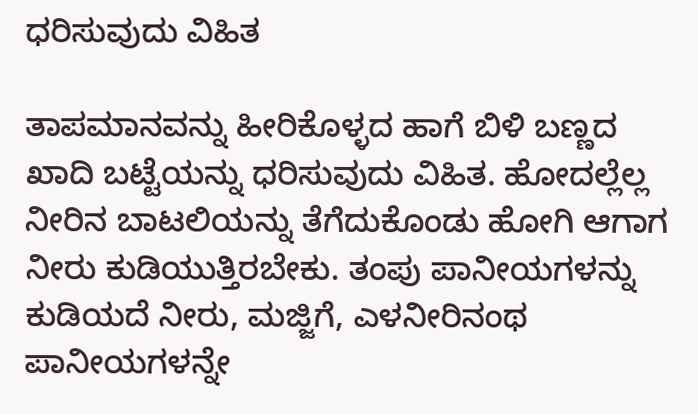ಧರಿಸುವುದು ವಿಹಿತ

ತಾಪಮಾನವನ್ನು ಹೀರಿಕೊಳ್ಳದ ಹಾಗೆ ಬಿಳಿ ಬಣ್ಣದ ಖಾದಿ ಬಟ್ಟೆಯನ್ನು ಧರಿಸುವುದು ವಿಹಿತ. ಹೋದಲ್ಲೆಲ್ಲ ನೀರಿನ ಬಾಟಲಿಯನ್ನು ತೆಗೆದುಕೊಂಡು ಹೋಗಿ ಆಗಾಗ ನೀರು ಕುಡಿಯುತ್ತಿರಬೇಕು. ತಂಪು ಪಾನೀಯಗಳನ್ನು ಕುಡಿಯದೆ ನೀರು, ಮಜ್ಜಿಗೆ, ಎಳನೀರಿನಂಥ ಪಾನೀಯಗಳನ್ನೇ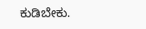ಕುಡಿಬೇಕು.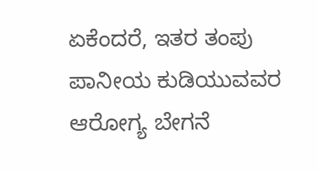ಏಕೆಂದರೆ, ಇತರ ತಂಪು ಪಾನೀಯ ಕುಡಿಯುವವರ ಆರೋಗ್ಯ ಬೇಗನೆ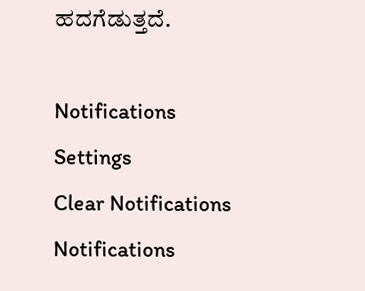ಹದಗೆಡುತ್ತದೆ.

Notifications
Settings
Clear Notifications
Notifications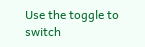Use the toggle to switch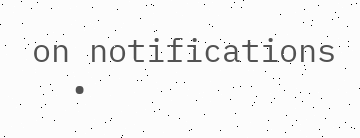on notifications
  •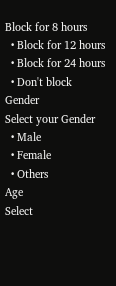Block for 8 hours
  • Block for 12 hours
  • Block for 24 hours
  • Don't block
Gender
Select your Gender
  • Male
  • Female
  • Others
Age
Select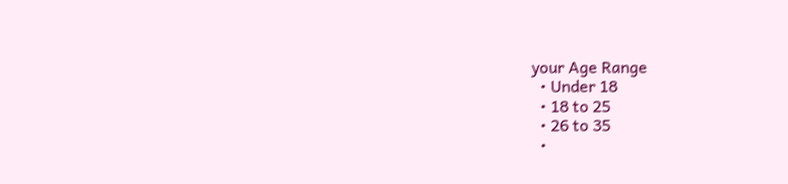your Age Range
  • Under 18
  • 18 to 25
  • 26 to 35
  •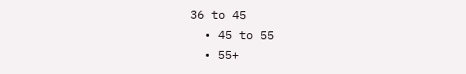36 to 45
  • 45 to 55
  • 55+